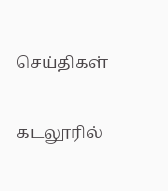செய்திகள்

கடலூரில்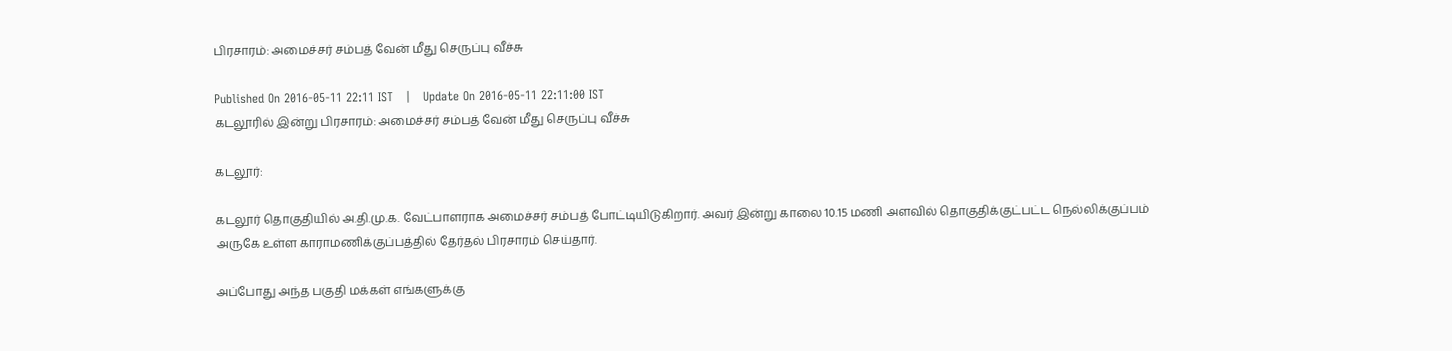பிரசாரம்: அமைச்சர் சம்பத் வேன் மீது செருப்பு வீச்சு

Published On 2016-05-11 22:11 IST   |   Update On 2016-05-11 22:11:00 IST
கடலூரில் இன்று பிரசாரம்: அமைச்சர் சம்பத் வேன் மீது செருப்பு வீச்சு

கடலூர்:

கடலூர் தொகுதியில் அ.தி.மு.க. வேட்பாளராக அமைச்சர் சம்பத் போட்டியிடுகிறார். அவர் இன்று காலை 10.15 மணி அளவில் தொகுதிக்குட்பட்ட நெல்லிக்குப்பம் அருகே உள்ள காராமணிக்குப்பத்தில் தேர்தல் பிரசாரம் செய்தார்.

அப்போது அந்த பகுதி மக்கள் எங்களுக்கு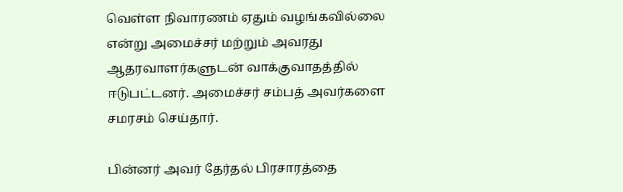வெள்ள நிவாரணம் ஏதும் வழங்கவில்லை என்று அமைச்சர் மற்றும் அவரது ஆதரவாளர்களுடன் வாக்குவாதத்தில் ஈடுபட்டனர். அமைச்சர் சம்பத் அவர்களை சமரசம் செய்தார்.

பின்னர் அவர் தேர்தல் பிரசாரத்தை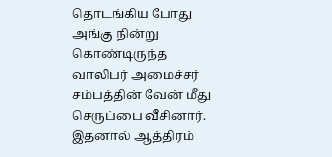தொடங்கிய போது அங்கு நின்று கொண்டிருந்த வாலிபர் அமைச்சர் சம்பத்தின் வேன் மீது செருப்பை வீசினார். இதனால் ஆத்திரம்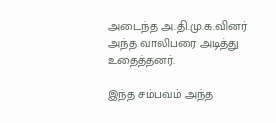அடைந்த அ.தி.மு.க.வினர் அந்த வாலிபரை அடித்து உதைத்தனர்.

இந்த சம்பவம் அந்த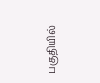பகுதியில்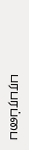பரபரப்பை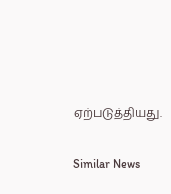ஏற்படுத்தியது.

Similar News